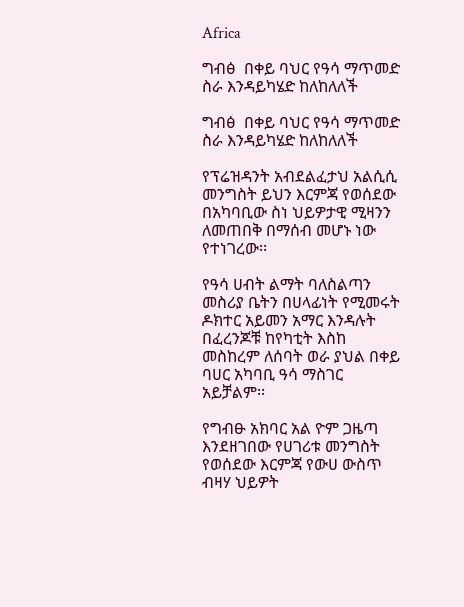Africa

ግብፅ  በቀይ ባህር የዓሳ ማጥመድ ስራ እንዳይካሄድ ከለከለለች

ግብፅ  በቀይ ባህር የዓሳ ማጥመድ ስራ እንዳይካሄድ ከለከለለች

የፕሬዝዳንት አብደልፈታህ አልሲሲ መንግስት ይህን እርምጃ የወሰደው በአካባቢው ስነ ህይዎታዊ ሚዛንን ለመጠበቅ በማሰብ መሆኑ ነው የተነገረው፡፡

የዓሳ ሀብት ልማት ባለስልጣን መስሪያ ቤትን በሀላፊነት የሚመሩት ዶክተር አይመን አማር እንዳሉት በፈረንጆቹ ከየካቲት እስከ መስከረም ለሰባት ወራ ያህል በቀይ ባሀር አካባቢ ዓሳ ማስገር አይቻልም፡፡

የግብፁ አክባር አል ዮም ጋዜጣ እንደዘገበው የሀገሪቱ መንግስት የወሰደው እርምጃ የውሀ ውስጥ ብዛሃ ህይዎት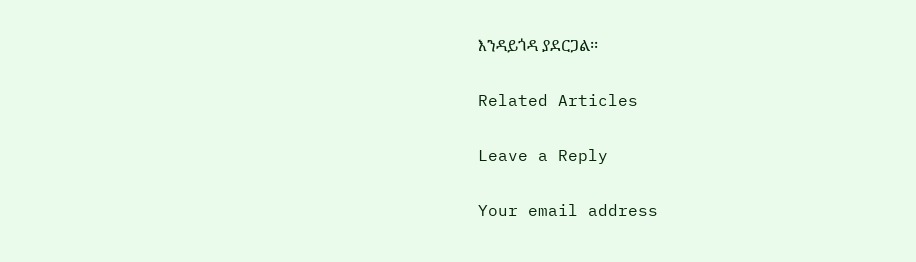እንዳይጎዳ ያደርጋል፡፡

Related Articles

Leave a Reply

Your email address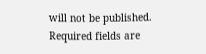will not be published. Required fields are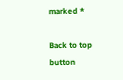marked *

Back to top button